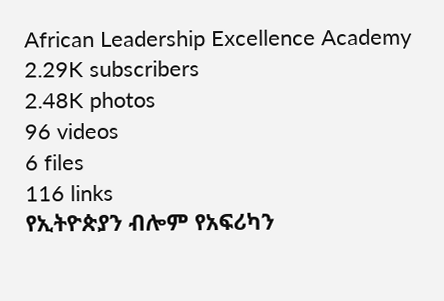African Leadership Excellence Academy
2.29K subscribers
2.48K photos
96 videos
6 files
116 links
የኢትዮጵያን ብሎም የአፍሪካን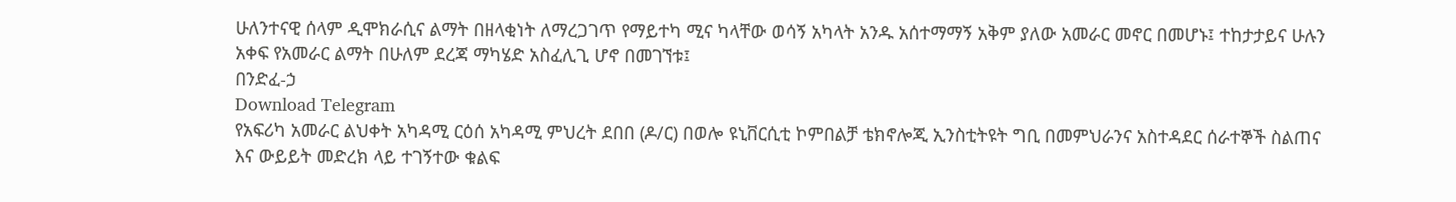ሁለንተናዊ ሰላም ዲሞክራሲና ልማት በዘላቂነት ለማረጋገጥ የማይተካ ሚና ካላቸው ወሳኝ አካላት አንዱ አሰተማማኝ አቅም ያለው አመራር መኖር በመሆኑ፤ ተከታታይና ሁሉን አቀፍ የአመራር ልማት በሁለም ደረጃ ማካሄድ አስፈሊጊ ሆኖ በመገኘቱ፤
በንድፈ-ኃ
Download Telegram
የአፍሪካ አመራር ልህቀት አካዳሚ ርዕሰ አካዳሚ ምህረት ደበበ (ዶ/ር) በወሎ ዩኒቨርሲቲ ኮምበልቻ ቴክኖሎጂ ኢንስቲትዩት ግቢ በመምህራንና አስተዳደር ሰራተኞች ስልጠና እና ውይይት መድረክ ላይ ተገኝተው ቁልፍ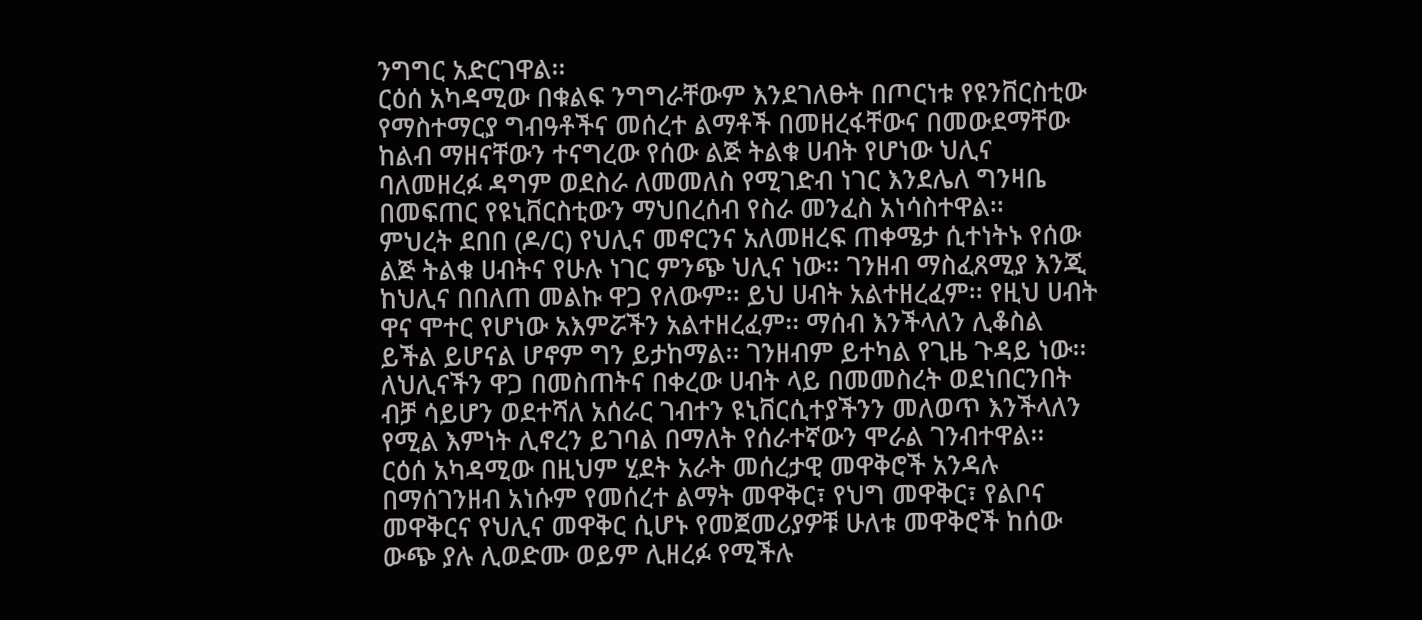ንግግር አድርገዋል፡፡
ርዕሰ አካዳሚው በቁልፍ ንግግራቸውም እንደገለፁት በጦርነቱ የዩንቨርስቲው የማስተማርያ ግብዓቶችና መሰረተ ልማቶች በመዘረፋቸውና በመውደማቸው ከልብ ማዘናቸውን ተናግረው የሰው ልጅ ትልቁ ሀብት የሆነው ህሊና ባለመዘረፉ ዳግም ወደስራ ለመመለስ የሚገድብ ነገር እንደሌለ ግንዛቤ በመፍጠር የዩኒቨርስቲውን ማህበረሰብ የስራ መንፈስ አነሳስተዋል፡፡
ምህረት ደበበ (ዶ/ር) የህሊና መኖርንና አለመዘረፍ ጠቀሜታ ሲተነትኑ የሰው ልጅ ትልቁ ሀብትና የሁሉ ነገር ምንጭ ህሊና ነው፡፡ ገንዘብ ማስፈጸሚያ እንጂ ከህሊና በበለጠ መልኩ ዋጋ የለውም፡፡ ይህ ሀብት አልተዘረፈም፡፡ የዚህ ሀብት ዋና ሞተር የሆነው አእምሯችን አልተዘረፈም፡፡ ማሰብ እንችላለን ሊቆስል ይችል ይሆናል ሆኖም ግን ይታከማል፡፡ ገንዘብም ይተካል የጊዜ ጉዳይ ነው፡፡ ለህሊናችን ዋጋ በመስጠትና በቀረው ሀብት ላይ በመመስረት ወደነበርንበት ብቻ ሳይሆን ወደተሻለ አሰራር ገብተን ዩኒቨርሲተያችንን መለወጥ እንችላለን የሚል እምነት ሊኖረን ይገባል በማለት የሰራተኛውን ሞራል ገንብተዋል፡፡
ርዕሰ አካዳሚው በዚህም ሂደት አራት መሰረታዊ መዋቅሮች አንዳሉ በማሰገንዘብ አነሱም የመሰረተ ልማት መዋቅር፣ የህግ መዋቅር፣ የልቦና መዋቅርና የህሊና መዋቅር ሲሆኑ የመጀመሪያዎቹ ሁለቱ መዋቅሮች ከሰው ውጭ ያሉ ሊወድሙ ወይም ሊዘረፉ የሚችሉ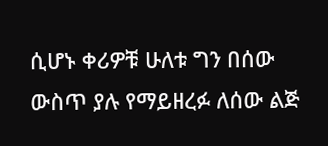ሲሆኑ ቀሪዎቹ ሁለቱ ግን በሰው ውስጥ ያሉ የማይዘረፉ ለሰው ልጅ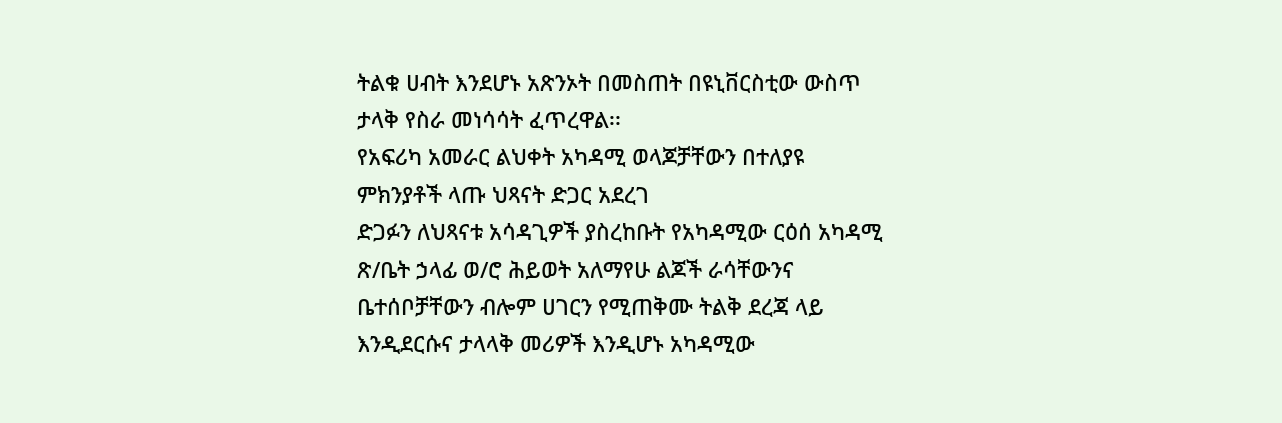ትልቁ ሀብት እንደሆኑ አጽንኦት በመስጠት በዩኒቨርስቲው ውስጥ ታላቅ የስራ መነሳሳት ፈጥረዋል፡፡
የአፍሪካ አመራር ልህቀት አካዳሚ ወላጆቻቸውን በተለያዩ ምክንያቶች ላጡ ህጻናት ድጋር አደረገ
ድጋፉን ለህጻናቱ አሳዳጊዎች ያስረከቡት የአካዳሚው ርዕሰ አካዳሚ ጽ/ቤት ኃላፊ ወ/ሮ ሕይወት አለማየሁ ልጆች ራሳቸውንና ቤተሰቦቻቸውን ብሎም ሀገርን የሚጠቅሙ ትልቅ ደረጃ ላይ እንዲደርሱና ታላላቅ መሪዎች እንዲሆኑ አካዳሚው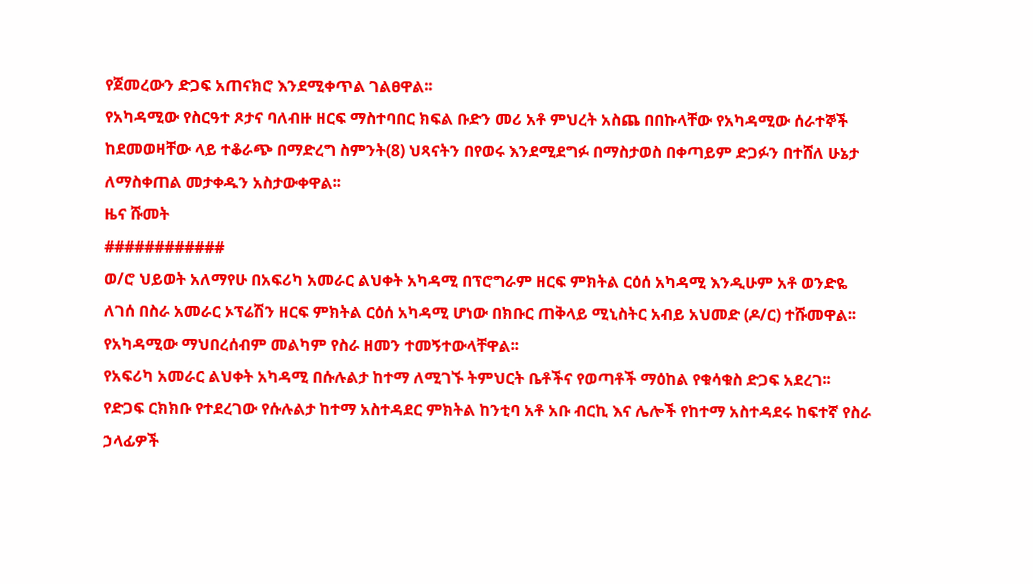የጀመረውን ድጋፍ አጠናክሮ እንደሚቀጥል ገልፀዋል፡፡
የአካዳሚው የስርዓተ ጾታና ባለብዙ ዘርፍ ማስተባበር ክፍል ቡድን መሪ አቶ ምህረት አስጨ በበኩላቸው የአካዳሚው ሰራተኞች ከደመወዛቸው ላይ ተቆራጭ በማድረግ ስምንት(8) ህጻናትን በየወሩ እንደሚደግፉ በማስታወስ በቀጣይም ድጋፉን በተሸለ ሁኔታ ለማስቀጠል መታቀዱን አስታውቀዋል፡፡
ዜና ሹመት
############
ወ/ሮ ህይወት አለማየሁ በአፍሪካ አመራር ልህቀት አካዳሚ በፕሮግራም ዘርፍ ምክትል ርዕሰ አካዳሚ እንዲሁም አቶ ወንድዬ ለገሰ በስራ አመራር ኦፕሬሽን ዘርፍ ምክትል ርዕሰ አካዳሚ ሆነው በክቡር ጠቅላይ ሚኒስትር አብይ አህመድ (ዶ/ር) ተሹመዋል፡፡
የአካዳሚው ማህበረሰብም መልካም የስራ ዘመን ተመኝተውላቸዋል፡፡
የአፍሪካ አመራር ልህቀት አካዳሚ በሱሉልታ ከተማ ለሚገኙ ትምህርት ቤቶችና የወጣቶች ማዕከል የቁሳቁስ ድጋፍ አደረገ፡፡
የድጋፍ ርክክቡ የተደረገው የሱሉልታ ከተማ አስተዳደር ምክትል ከንቲባ አቶ አቡ ብርኪ እና ሌሎች የከተማ አስተዳደሩ ከፍተኛ የስራ ኃላፊዎች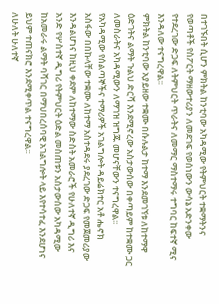በተገኙበት ሲሆን ምክትል ከንቲባው አካዳሚው የትምህርት ተቋማትንና የወጣቶች የስፖርት ማዘውተሪያን ለመደገፍ የወሰነውን ውሳኔ አድንቀው የተደረገው ድጋፍ ለትምህርት ጥራትና ለመማር ማስተማሩ ተግባር ከፍተኛ ሚና እንዳለው ተናግረዋል፡፡
ምክትል ከንቲባው አያይዘው ተቋሙ በሱሉልታ ከተማ እንደመገኘቱ ለከተማዋ ዕድገትና ልማት ጉልህ ድርሻ እንደሚኖረው አስታውሰው በቀጣይም ከተቋሙ ጋር ለመስራትና አካዳሚውን ለማገዝ ዝግጁ መሆናቸውን ተናግረዋል፡፡
የአካዳሚው የሰልጣኞችና ተማሪዎች አገልግሎት ዳይሬክተር አቶ ሔኖክ አስፋው በበኩላቸው ተቋሙ ለከተማ አስተዳደሩ ያደረገው ድጋፍ የመጀመሪያው እንዳልሆነና ከዚህ ቀደም ለከተማው ስድስት አመራሮች የሁለተኛ ዲግሪ እና አንድ የሦስተኛ ዲግሪ የትምህርት ዕድል መስጠቱን አስታውሰው አካዳሚው ከአመራሩ ልማት ባሻገር በማህበረሰባዊ አገልግሎት ላይ እየተሳተፈ እንደሆነና ይህም ተጠናክሮ እንደሚቀጥል ተናግረዋል፡፡
ለሁለት ሁለተኛ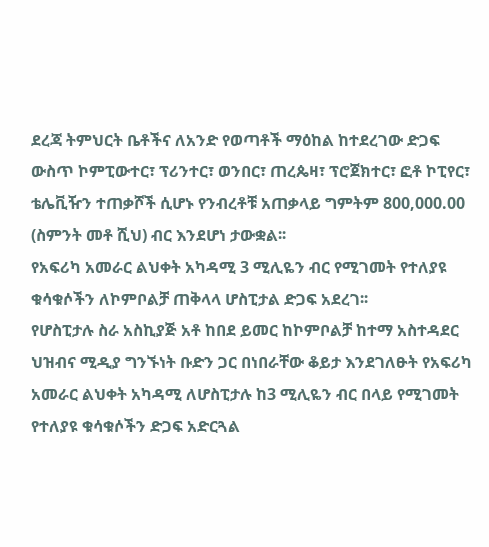ደረጃ ትምህርት ቤቶችና ለአንድ የወጣቶች ማዕከል ከተደረገው ድጋፍ ውስጥ ኮምፒውተር፣ ፕሪንተር፣ ወንበር፣ ጠረጴዛ፣ ፕሮጀክተር፣ ፎቶ ኮፒየር፣ ቴሌቪዥን ተጠቃሾች ሲሆኑ የንብረቶቹ አጠቃላይ ግምትም 800,000.00 (ስምንት መቶ ሺህ) ብር እንደሆነ ታውቋል፡፡
የአፍሪካ አመራር ልህቀት አካዳሚ 3 ሚሊዬን ብር የሚገመት የተለያዩ ቁሳቁሶችን ለኮምቦልቻ ጠቅላላ ሆስፒታል ድጋፍ አደረገ፡፡
የሆስፒታሉ ስራ አስኪያጅ አቶ ከበደ ይመር ከኮምቦልቻ ከተማ አስተዳደር ህዝብና ሚዲያ ግንኙነት ቡድን ጋር በነበራቸው ቆይታ እንደገለፁት የአፍሪካ አመራር ልህቀት አካዳሚ ለሆስፒታሉ ከ3 ሚሊዬን ብር በላይ የሚገመት የተለያዩ ቁሳቁሶችን ድጋፍ አድርጓል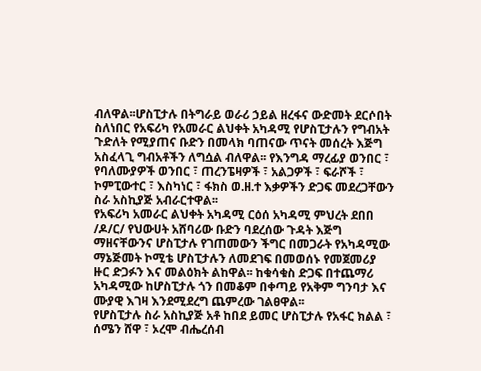ብለዋል፡፡ሆስፒታሉ በትግራይ ወራሪ ኃይል ዘረፋና ውድመት ደርሶበት ስለነበር የአፍሪካ የአመራር ልህቀት አካዳሚ የሆስፒታሉን የግብአት ጉድለት የሚያጠና ቡድን በመላክ ባጠናው ጥናት መሰረት እጅግ አስፈላጊ ግብአቶችን ለግሷል ብለዋል፡፡ የእንግዳ ማረፊያ ወንበር ፣ የባለሙያዎች ወንበር ፣ ጠረንፔዛዎች ፣ አልጋዎች ፣ ፍራሾች ፣ ኮምፒውተር ፣ እስካነር ፣ ፋክስ ወ.ዘ.ተ እቃዎችን ድጋፍ መደረጋቸውን ስራ አስኪያጅ አብራርተዋል፡፡
የአፍሪካ አመራር ልህቀት አካዳሚ ርዕሰ አካዳሚ ምህረት ደበበ /ዶ/ር/ የህውሀት አሸባሪው ቡድን ባደረሰው ጉዳት እጅግ ማዘናቸውንና ሆስፒታሉ የገጠመውን ችግር በመጋራት የአካዳሚው ማኔጅመት ኮሚቴ ሆስፒታሉን ለመደገፍ በመወሰኑ የመጀመሪያ ዙር ድጋፉን እና መልዕክት ልከዋል፡፡ ከቁሳቁስ ድጋፍ በተጨማሪ አካዳሚው ከሆስፒታሉ ጎን በመቆም በቀጣይ የአቅም ግንባታ እና ሙያዊ እገዛ እንደሚደረግ ጨምረው ገልፀዋል፡፡
የሆስፒታሉ ስራ አስኪያጅ አቶ ከበደ ይመር ሆስፒታሉ የአፋር ክልል ፣ ሰሜን ሸዋ ፣ ኦረሞ ብሔረሰብ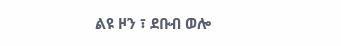ልዩ ዞን ፣ ደቡብ ወሎ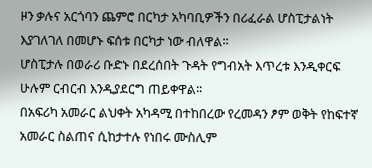ዞን ቃሉና አርጎባን ጨምሮ በርካታ አካባቢዎችን በሪፈራል ሆስፒታልነት እያገለገለ በመሆኑ ፍሰቱ በርካታ ነው ብለዋል፡፡
ሆስፒታሉ በወራሪ ቡድኑ በደረሰበት ጉዳት የግብአት እጥረቱ እንዲቀርፍ ሁሉም ርብርብ እንዲያደርግ ጠይቀዋል፡፡
በአፍሪካ አመራር ልህቀት አካዳሚ በተከበረው የረመዳን ፆም ወቅት የከፍተኛ አመራር ስልጠና ሲከታተሉ የነበሩ ሙስሊም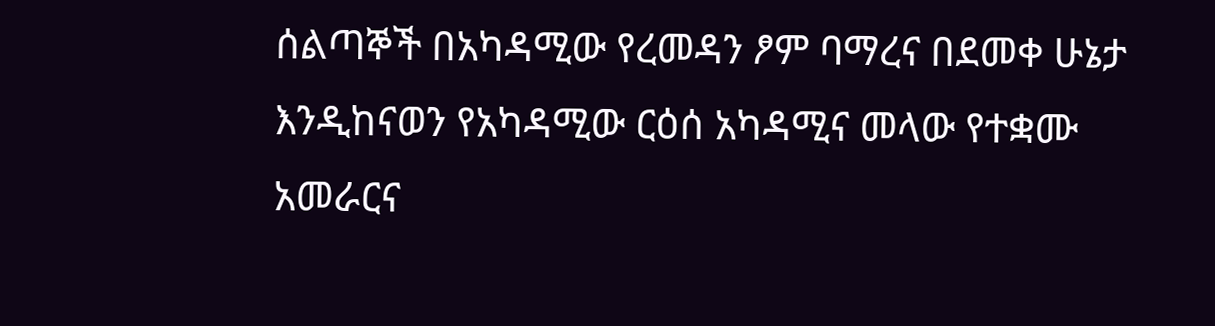ሰልጣኞች በአካዳሚው የረመዳን ፆም ባማረና በደመቀ ሁኔታ እንዲከናወን የአካዳሚው ርዕሰ አካዳሚና መላው የተቋሙ አመራርና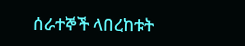ሰራተኞች ላበረከቱት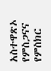አስተዋጽኦ የምስጋናና የምስክር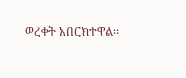ወረቀት አበርክተዋል፡፡